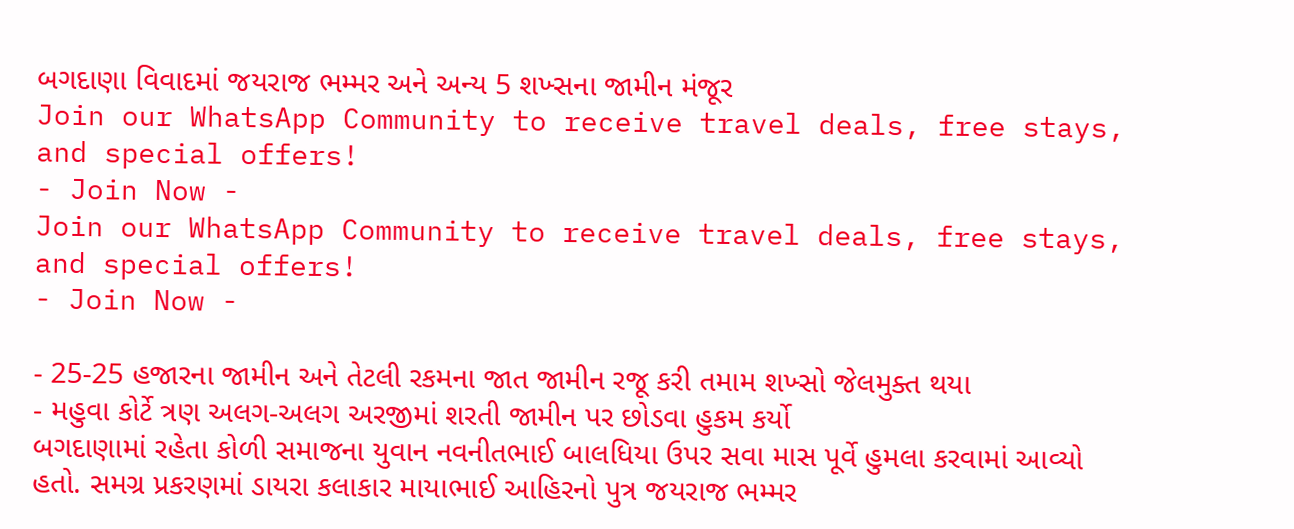બગદાણા વિવાદમાં જયરાજ ભમ્મર અને અન્ય 5 શખ્સના જામીન મંજૂર
Join our WhatsApp Community to receive travel deals, free stays, and special offers!
- Join Now -
Join our WhatsApp Community to receive travel deals, free stays, and special offers!
- Join Now -

- 25-25 હજારના જામીન અને તેટલી રકમના જાત જામીન રજૂ કરી તમામ શખ્સો જેલમુક્ત થયા
- મહુવા કોર્ટે ત્રણ અલગ-અલગ અરજીમાં શરતી જામીન પર છોડવા હુકમ કર્યો
બગદાણામાં રહેતા કોળી સમાજના યુવાન નવનીતભાઈ બાલધિયા ઉપર સવા માસ પૂર્વે હુમલા કરવામાં આવ્યો હતો. સમગ્ર પ્રકરણમાં ડાયરા કલાકાર માયાભાઈ આહિરનો પુત્ર જયરાજ ભમ્મર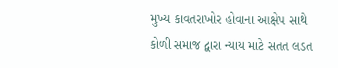મુખ્ય કાવતરાખોર હોવાના આક્ષેપ સાથે કોળી સમાજ દ્વારા ન્યાય માટે સતત લડત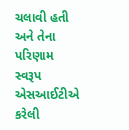ચલાવી હતી અને તેના પરિણામ સ્વરૂપ એસઆઈટીએ કરેલી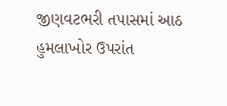જીણવટભરી તપાસમાં આઠ હુમલાખોર ઉપરાંત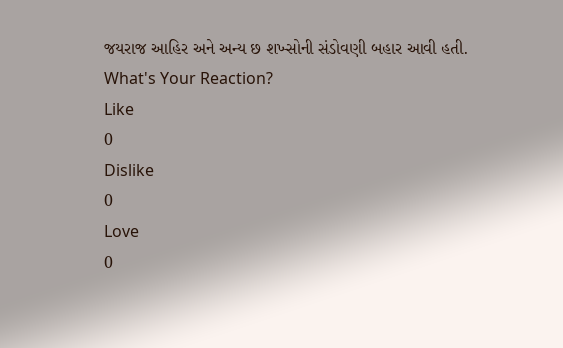જયરાજ આહિર અને અન્ય છ શખ્સોની સંડોવણી બહાર આવી હતી.
What's Your Reaction?
Like
0
Dislike
0
Love
0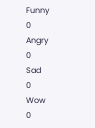Funny
0
Angry
0
Sad
0
Wow
0